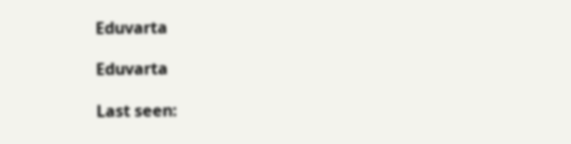Eduvarta

Eduvarta

Last seen: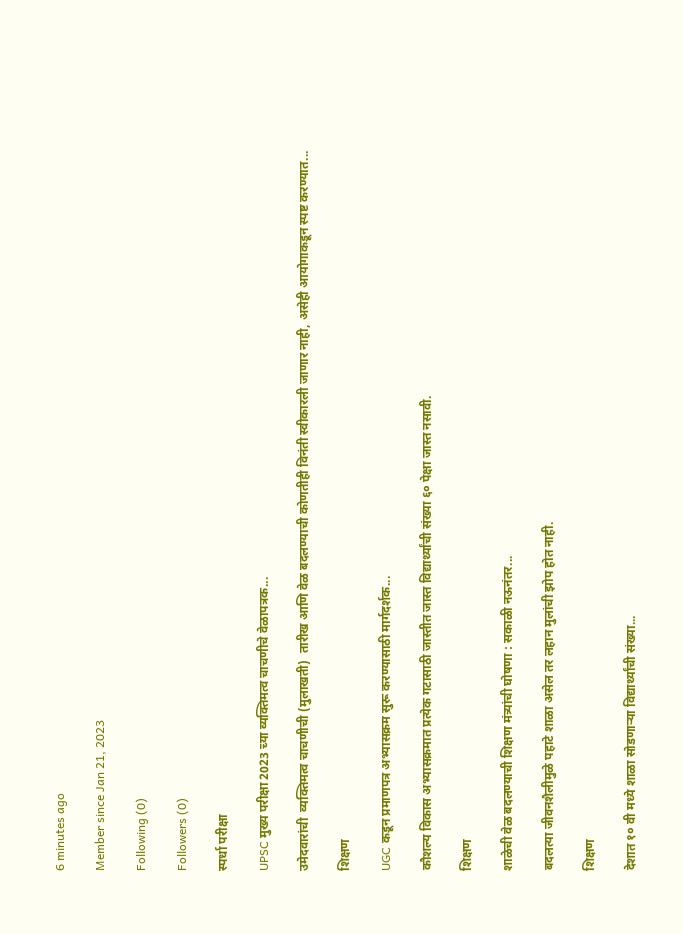6 minutes ago

Member since Jan 21, 2023

Following (0)

Followers (0)

स्पर्धा परीक्षा

UPSC मुख्य परीक्षा 2023 च्या व्यक्तिमत्व चाचणीचे वेळापत्रक...

उमेदवारांची  व्यक्तिमत्व चाचणीची (मुलाखती)  तारीख आणि वेळ बदलण्याची कोणतीही विनंती स्वीकारली जाणार नाही, असेही आयोगाकडून स्पष्ट करण्यात...

शिक्षण

UGC कडून प्रमाणपत्र अभ्यासक्रम सुरू करण्यासाठी मार्गदर्शक...

कौशल्य विकास अभ्यासक्रमात प्रत्येक गटासाठी जास्तीत जास्त विद्यार्थ्यांची संख्या ६० पेक्षा जास्त नसावी.

शिक्षण

शाळेची वेळ बदलण्याची शिक्षण मंत्र्यांची घोषणा : सकाळी नऊनंतर...

बदलत्या जीवनशैलीमुळे पहाटे शाळा असेल तर लहान मुलांची झोप होत नाही.

शिक्षण

देशात १० वी मध्ये शाळा सोडणाऱ्या विद्यार्थ्यांची संख्या...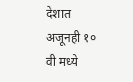देशात अजूनही १० वी मध्ये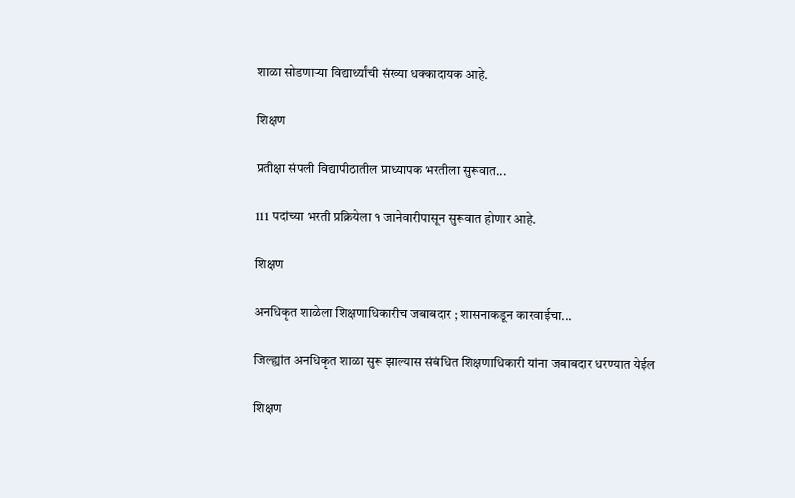शाळा सोडणाऱ्या विद्यार्थ्यांची संख्या धक्कादायक आहे.

शिक्षण

प्रतीक्षा संपली विद्यापीठातील प्राध्यापक भरतीला सुरूवात...

111 पदांच्या भरती प्रक्रियेला १ जानेवारीपासून सुरूवात होणार आहे.

शिक्षण

अनधिकृत शाळेला शिक्षणाधिकारीच जबाबदार ; शासनाकडून कारवाईचा...

जिल्ह्यांत अनधिकृत शाळा सुरू झाल्यास संबंधित शिक्षणाधिकारी यांना जबाबदार धरण्यात येईल

शिक्षण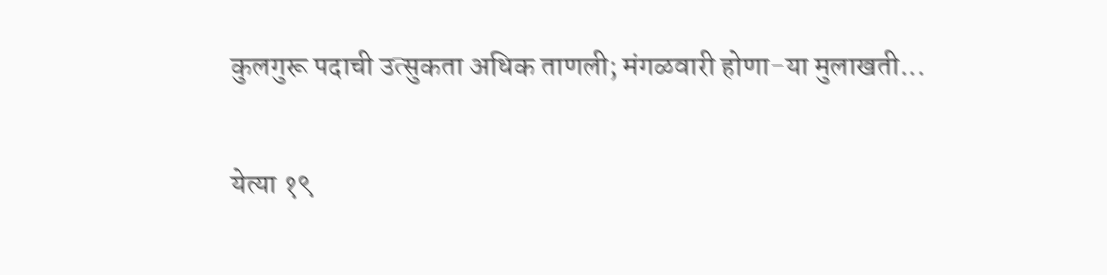कुलगुरू पदाची उत्सुकता अधिक ताणली; मंगळवारी होणा-या मुलाखती...

येत्या १९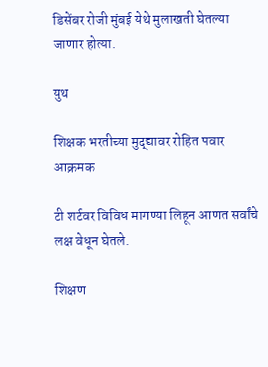डिसेंबर रोजी मुंबई येथे मुलाखती घेतल्या जाणार होत्या.

युथ

शिक्षक भरतीच्या मुद्द्यावर रोहित पवार आक्रमक

टी शर्टवर विविध मागण्या लिहून आणत सर्वांचे लक्ष वेधून घेतले.

शिक्षण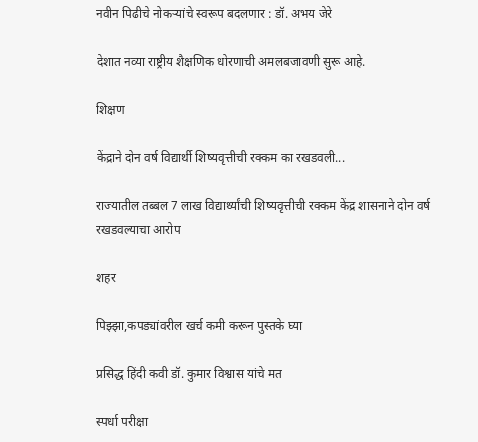नवीन पिढीचे नोकऱ्यांचे स्वरूप बदलणार : डॉ. अभय जेरे

देशात नव्या राष्ट्रीय शैक्षणिक धोरणाची अमलबजावणी सुरू आहे.

शिक्षण

केंद्राने दोन वर्ष विद्यार्थी शिष्यवृत्तीची रक्कम का रखडवली...

राज्यातील तब्बल 7 लाख विद्यार्थ्यांची शिष्यवृत्तीची रक्कम केंद्र शासनाने दोन वर्ष रखडवल्याचा आरोप

शहर

पिझ्झा,कपड्यांवरील खर्च कमी करून पुस्तके घ्या

प्रसिद्ध हिंदी कवी डॉ. कुमार विश्वास यांचे मत

स्पर्धा परीक्षा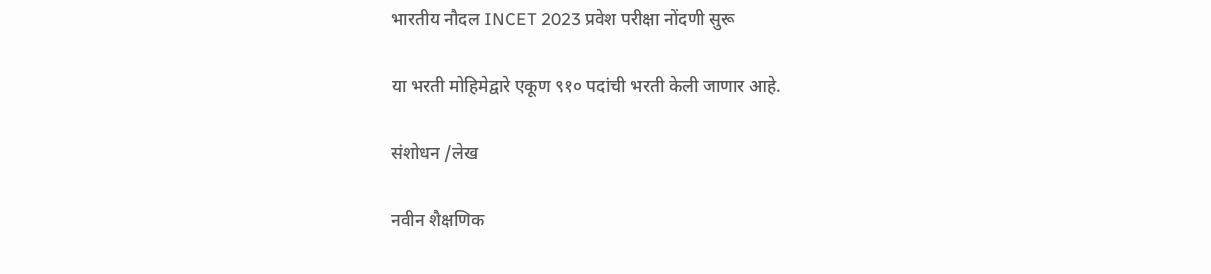भारतीय नौदल INCET 2023 प्रवेश परीक्षा नोंदणी सुरू

या भरती मोहिमेद्वारे एकूण ९१० पदांची भरती केली जाणार आहे.

संशोधन /लेख

नवीन शैक्षणिक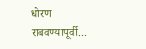धोरण राबवण्यापूर्वी...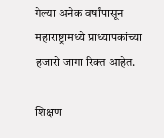गेल्या अनेक वर्षांपासून महाराष्ट्रामध्ये प्राध्यापकांच्या हजारो जागा रिक्त आहेत.

शिक्षण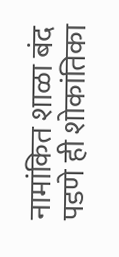नामांकित शाळा बंद पडणे ही शोकांतिका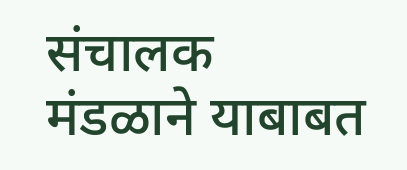संचालक मंडळाने याबाबत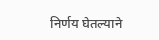निर्णय घेतल्याने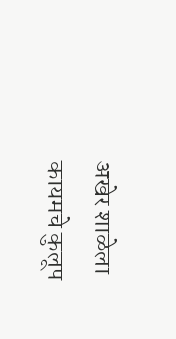अखेर शाळेला कायमचे कुलूप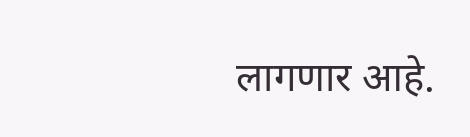लागणार आहे.